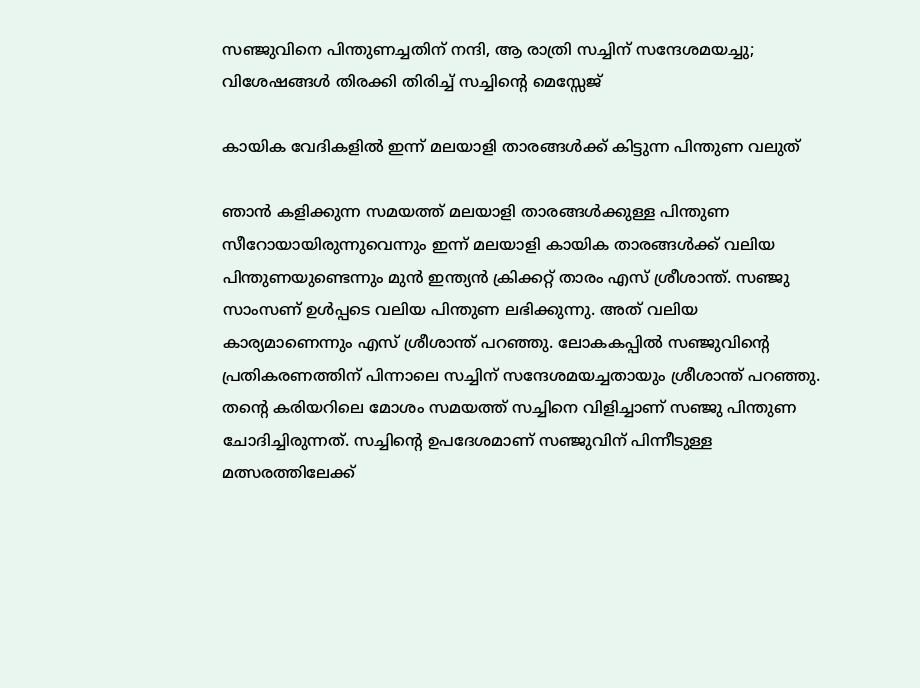സഞ്ജുവിനെ പിന്തുണച്ചതിന് നന്ദി, ആ രാത്രി സച്ചിന് സന്ദേശമയച്ചു; വിശേഷങ്ങള്‍ തിരക്കി തിരിച്ച് സച്ചിന്റെ മെസ്സേജ്

കായിക വേദികളിൽ ഇന്ന് മലയാളി താരങ്ങള്‍ക്ക് കിട്ടുന്ന പിന്തുണ വലുത്

ഞാന്‍ കളിക്കുന്ന സമയത്ത് മലയാളി താരങ്ങള്‍ക്കുള്ള പിന്തുണ സീറോയായിരുന്നുവെന്നും ഇന്ന് മലയാളി കായിക താരങ്ങള്‍ക്ക് വലിയ പിന്തുണയുണ്ടെന്നും മുന്‍ ഇന്ത്യന്‍ ക്രിക്കറ്റ് താരം എസ് ശ്രീശാന്ത്. സഞ്ജു സാംസണ് ഉള്‍പ്പടെ വലിയ പിന്തുണ ലഭിക്കുന്നു. അത് വലിയ കാര്യമാണെന്നും എസ് ശ്രീശാന്ത് പറഞ്ഞു. ലോകകപ്പില്‍ സഞ്ജുവിന്റെ പ്രതികരണത്തിന് പിന്നാലെ സച്ചിന് സന്ദേശമയച്ചതായും ശ്രീശാന്ത് പറഞ്ഞു. തന്റെ കരിയറിലെ മോശം സമയത്ത് സച്ചിനെ വിളിച്ചാണ് സഞ്ജു പിന്തുണ ചോദിച്ചിരുന്നത്. സച്ചിന്റെ ഉപദേശമാണ് സഞ്ജുവിന് പിന്നീടുള്ള മത്സരത്തിലേക്ക്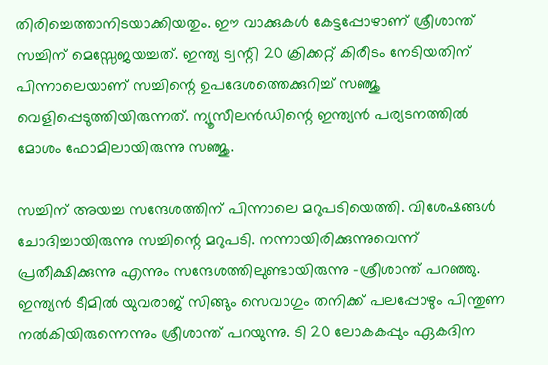തിരിച്ചെത്താനിടയാക്കിയതും. ഈ വാക്കുകള്‍ കേട്ടപ്പോഴാണ് ശ്രീശാന്ത് സച്ചിന് മെസ്സേജയച്ചത്. ഇന്ത്യ ട്വന്റി 20 ക്രിക്കറ്റ് കിരീടം നേടിയതിന് പിന്നാലെയാണ് സച്ചിന്റെ ഉപദേശത്തെക്കുറിച്ച് സഞ്ജു വെളിപ്പെടുത്തിയിരുന്നത്. ന്യൂസീലന്‍ഡിന്റെ ഇന്ത്യന്‍ പര്യടനത്തില്‍ മോശം ഫോമിലായിരുന്നു സഞ്ജു.

സച്ചിന് അയച്ച സന്ദേശത്തിന് പിന്നാലെ മറുപടിയെത്തി. വിശേഷങ്ങള്‍ ചോദിച്ചായിരുന്നു സച്ചിന്റെ മറുപടി. നന്നായിരിക്കുന്നുവെന്ന് പ്രതീക്ഷിക്കുന്നു എന്നും സന്ദേശത്തിലുണ്ടായിരുന്നു -ശ്രീശാന്ത് പറഞ്ഞു. ഇന്ത്യന്‍ ടീമില്‍ യുവരാജ് സിങ്ങും സെവാഗും തനിക്ക് പലപ്പോഴും പിന്തുണ നല്‍കിയിരുന്നെന്നും ശ്രീശാന്ത് പറയുന്നു. ടി 20 ലോകകപ്പും ഏകദിന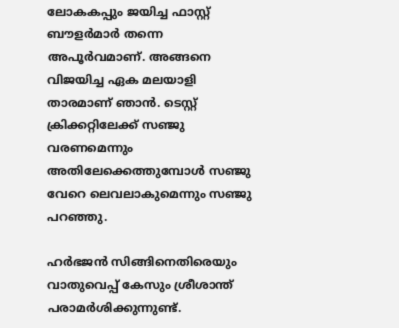ലോകകപ്പും ജയിച്ച ഫാസ്റ്റ് ബൗളര്‍മാര്‍ തന്നെ അപൂര്‍വമാണ്. അങ്ങനെ വിജയിച്ച ഏക മലയാളി താരമാണ് ഞാന്‍. ടെസ്റ്റ് ക്രിക്കറ്റിലേക്ക് സഞ്ജു വരണമെന്നും അതിലേക്കെത്തുമ്പോള്‍ സഞ്ജു വേറെ ലെവലാകുമെന്നും സഞ്ജു പറഞ്ഞു.

ഹര്‍ഭജന്‍ സിങ്ങിനെതിരെയും വാതുവെപ്പ് കേസും ശ്രീശാന്ത് പരാമര്‍ശിക്കുന്നുണ്ട്.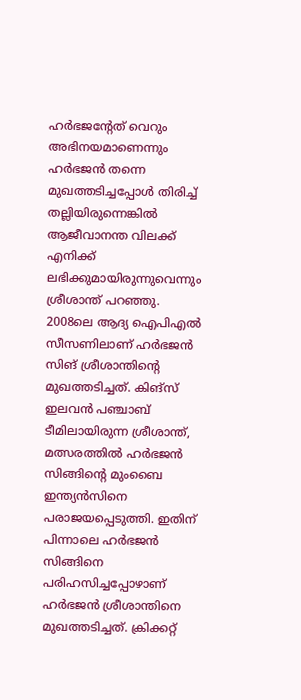ഹര്‍ഭജന്റേത് വെറും അഭിനയമാണെന്നും ഹര്‍ഭജന്‍ തന്നെ മുഖത്തടിച്ചപ്പോള്‍ തിരിച്ച് തല്ലിയിരുന്നെങ്കില്‍ ആജീവാനന്ത വിലക്ക് എനിക്ക് ലഭിക്കുമായിരുന്നുവെന്നും ശ്രീശാന്ത് പറഞ്ഞു. 2008ലെ ആദ്യ ഐപിഎല്‍ സീസണിലാണ് ഹര്‍ഭജന്‍ സിങ് ശ്രീശാന്തിന്റെ മുഖത്തടിച്ചത്. കിങ്‌സ് ഇലവന്‍ പഞ്ചാബ് ടീമിലായിരുന്ന ശ്രീശാന്ത്, മത്സരത്തില്‍ ഹര്‍ഭജന്‍ സിങ്ങിന്റെ മുംബൈ ഇന്ത്യന്‍സിനെ പരാജയപ്പെടുത്തി. ഇതിന് പിന്നാലെ ഹര്‍ഭജന്‍ സിങ്ങിനെ പരിഹസിച്ചപ്പോഴാണ് ഹര്‍ഭജന്‍ ശ്രീശാന്തിനെ മുഖത്തടിച്ചത്. ക്രിക്കറ്റ്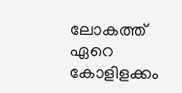ലോകത്ത് ഏറെ കോളിളക്കം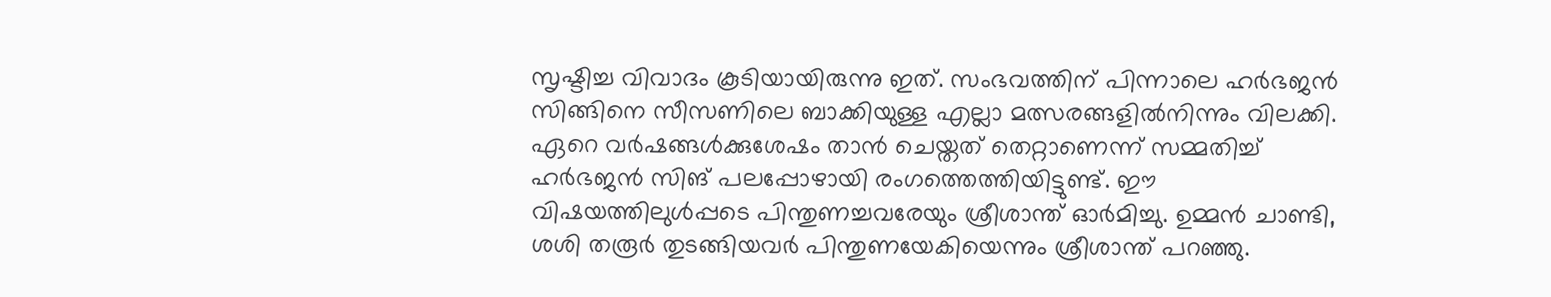സൃഷ്ടിച്ച വിവാദം കൂടിയായിരുന്നു ഇത്. സംഭവത്തിന് പിന്നാലെ ഹര്‍ഭജന്‍ സിങ്ങിനെ സീസണിലെ ബാക്കിയുള്ള എല്ലാ മത്സരങ്ങളില്‍നിന്നും വിലക്കി. ഏറെ വര്‍ഷങ്ങള്‍ക്കുശേഷം താന്‍ ചെയ്തത് തെറ്റാണെന്ന് സമ്മതിച്ച് ഹര്‍ഭജന്‍ സിങ് പലപ്പോഴായി രംഗത്തെത്തിയിട്ടുണ്ട്. ഈ വിഷയത്തിലുള്‍പ്പടെ പിന്തുണച്ചവരേയും ശ്രീശാന്ത് ഓര്‍മിച്ചു. ഉമ്മന്‍ ചാണ്ടി, ശശി തരൂര്‍ തുടങ്ങിയവര്‍ പിന്തുണയേകിയെന്നും ശ്രീശാന്ത് പറഞ്ഞു.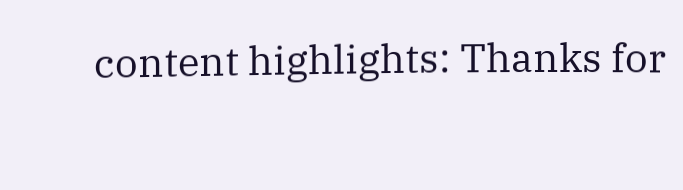content highlights: Thanks for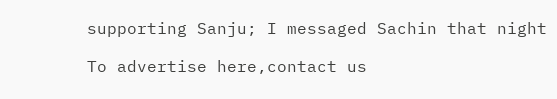supporting Sanju; I messaged Sachin that night

To advertise here,contact us